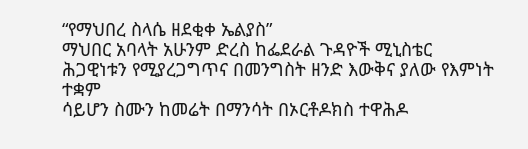“የማህበረ ስላሴ ዘደቂቀ ኤልያስ”
ማህበር አባላት አሁንም ድረስ ከፌደራል ጉዳዮች ሚኒስቴር ሕጋዊነቱን የሚያረጋግጥና በመንግስት ዘንድ እውቅና ያለው የእምነት ተቋም
ሳይሆን ስሙን ከመሬት በማንሳት በኦርቶዶክስ ተዋሕዶ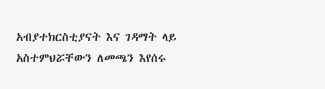አብያተክርስቲያናት እና ገዳማት ላይ አስተምህሯቸውን ለመጫን እየሰሩ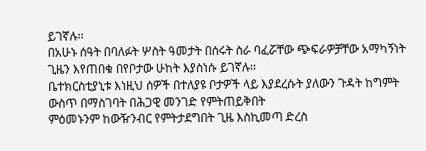ይገኛሉ፡፡
በአሁኑ ሰዓት በባለፉት ሦስት ዓመታት በሰሩት ስራ ባፈሯቸው ጭፍራዎቻቸው አማካኝነት ጊዜን እየጠበቁ በየቦታው ሁከት እያስነሱ ይገኛሉ፡፡
ቤተክርስቲያኒቱ እነዚህ ሰዎች በተለያዩ ቦታዎች ላይ እያደረሱት ያለውን ጉዳት ከግምት ውስጥ በማስገባት በሕጋዊ መንገድ የምትጠይቅበት
ምዕመኑንም ከውዥንብር የምትታደግበት ጊዜ እስኪመጣ ድረስ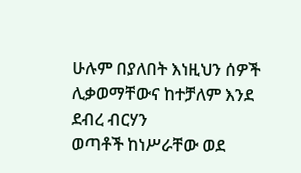ሁሉም በያለበት እነዚህን ሰዎች ሊቃወማቸውና ከተቻለም እንደ ደብረ ብርሃን
ወጣቶች ከነሥራቸው ወደ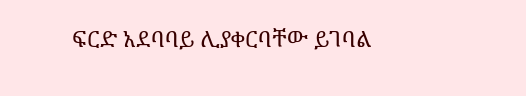ፍርድ አደባባይ ሊያቀርባቸው ይገባል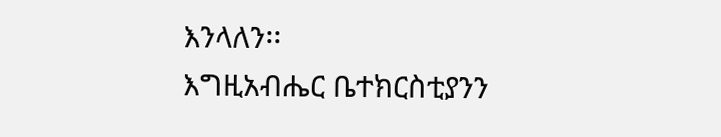እንላለን፡፡
እግዚአብሔር ቤተክርስቲያንን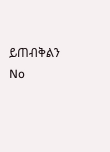ይጠብቅልን
No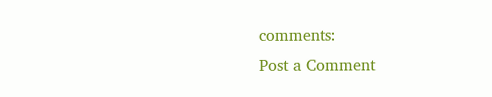comments:
Post a Comment